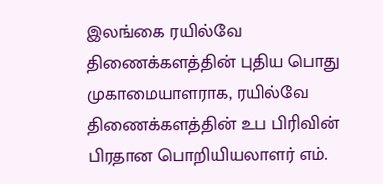இலங்கை ரயில்வே திணைக்களத்தின் புதிய பொது முகாமையாளராக, ரயில்வே திணைக்களத்தின் உப பிரிவின் பிரதான பொறியியலாளர் எம்.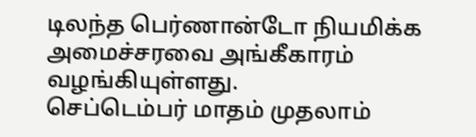டிலந்த பெர்ணான்டோ நியமிக்க அமைச்சரவை அங்கீகாரம் வழங்கியுள்ளது.
செப்டெம்பர் மாதம் முதலாம்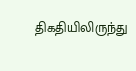திகதியிலிருந்து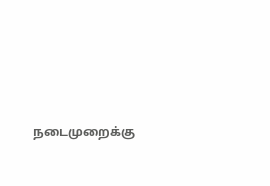நடைமுறைக்கு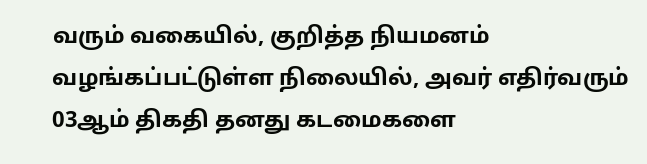வரும் வகையில், குறித்த நியமனம் வழங்கப்பட்டுள்ள நிலையில், அவர் எதிர்வரும் 03ஆம் திகதி தனது கடமைகளை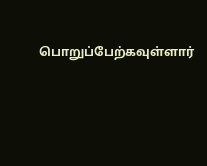பொறுப்பேற்கவுள்ளார்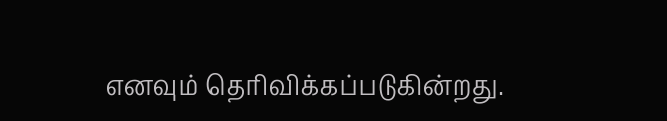எனவும் தெரிவிக்கப்படுகின்றது.